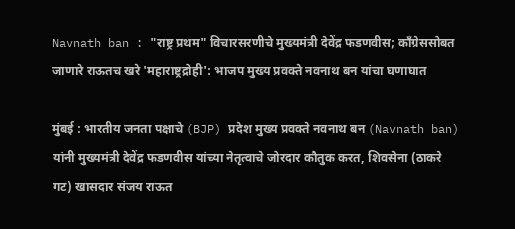Navnath ban : "राष्ट्र प्रथम" विचारसरणीचे मुख्यमंत्री देवेंद्र फडणवीस; काँग्रेससोबत जाणारे राऊतच खरे 'महाराष्ट्रद्रोही': भाजप मुख्य प्रवक्ते नवनाथ बन यांचा घणाघात

मुंबई : भारतीय जनता पक्षाचे (BJP) प्रदेश मुख्य प्रवक्ते नवनाथ बन (Navnath ban) यांनी मुख्यमंत्री देवेंद्र फडणवीस यांच्या नेतृत्वाचे जोरदार कौतुक करत, शिवसेना (ठाकरे गट) खासदार संजय राऊत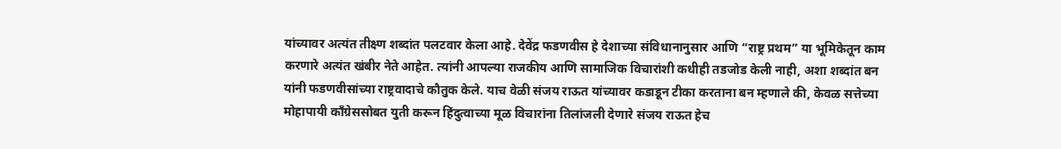यांच्यावर अत्यंत तीक्ष्ण शब्दांत पलटवार केला आहे. देवेंद्र फडणवीस हे देशाच्या संविधानानुसार आणि “राष्ट्र प्रथम” या भूमिकेतून काम करणारे अत्यंत खंबीर नेते आहेत. त्यांनी आपल्या राजकीय आणि सामाजिक विचारांशी कधीही तडजोड केली नाही, अशा शब्दांत बन यांनी फडणवीसांच्या राष्ट्रवादाचे कौतुक केले. याच वेळी संजय राऊत यांच्यावर कडाडून टीका करताना बन म्हणाले की, केवळ सत्तेच्या मोहापायी काँग्रेससोबत युती करून हिंदुत्वाच्या मूळ विचारांना तिलांजली देणारे संजय राऊत हेच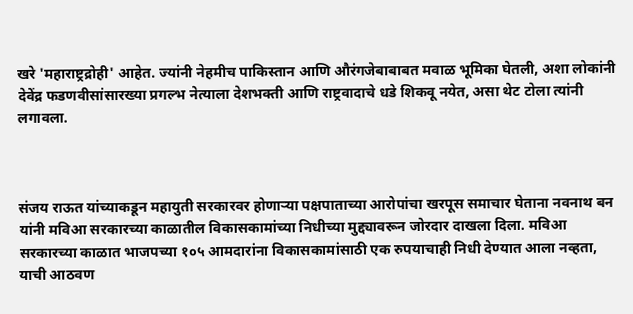खरे 'महाराष्ट्रद्रोही' आहेत. ज्यांनी नेहमीच पाकिस्तान आणि औरंगजेबाबाबत मवाळ भूमिका घेतली, अशा लोकांनी देवेंद्र फडणवीसांसारख्या प्रगल्भ नेत्याला देशभक्ती आणि राष्ट्रवादाचे धडे शिकवू नयेत, असा थेट टोला त्यांनी लगावला.



संजय राऊत यांच्याकडून महायुती सरकारवर होणाऱ्या पक्षपाताच्या आरोपांचा खरपूस समाचार घेताना नवनाथ बन यांनी मविआ सरकारच्या काळातील विकासकामांच्या निधीच्या मुद्द्यावरून जोरदार दाखला दिला. मविआ सरकारच्या काळात भाजपच्या १०५ आमदारांना विकासकामांसाठी एक रुपयाचाही निधी देण्यात आला नव्हता, याची आठवण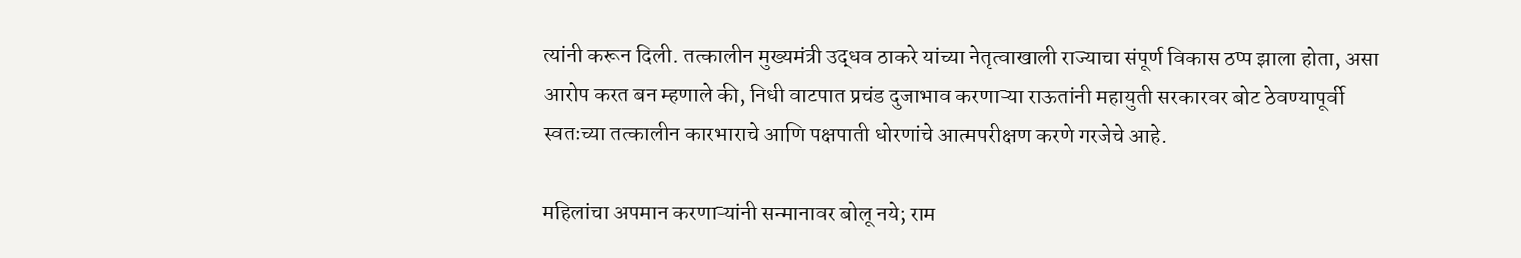त्यांनी करून दिली. तत्कालीन मुख्यमंत्री उद्धव ठाकरे यांच्या नेतृत्वाखाली राज्याचा संपूर्ण विकास ठप्प झाला होता, असा आरोप करत बन म्हणाले की, निधी वाटपात प्रचंड दुजाभाव करणाऱ्या राऊतांनी महायुती सरकारवर बोट ठेवण्यापूर्वी स्वतःच्या तत्कालीन कारभाराचे आणि पक्षपाती धोरणांचे आत्मपरीक्षण करणे गरजेचे आहे.

महिलांचा अपमान करणाऱ्यांनी सन्मानावर बोलू नये; राम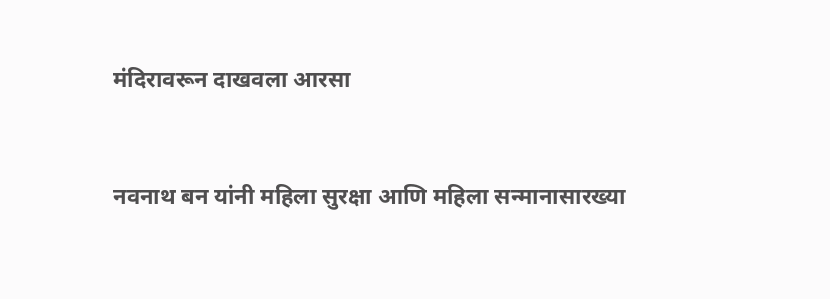मंदिरावरून दाखवला आरसा


नवनाथ बन यांनी महिला सुरक्षा आणि महिला सन्मानासारख्या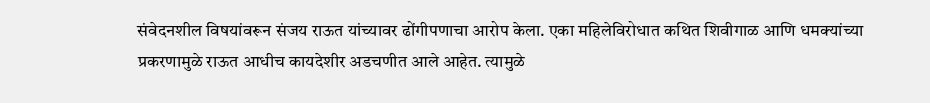संवेदनशील विषयांवरून संजय राऊत यांच्यावर ढोंगीपणाचा आरोप केला. एका महिलेविरोधात कथित शिवीगाळ आणि धमक्यांच्या प्रकरणामुळे राऊत आधीच कायदेशीर अडचणीत आले आहेत. त्यामुळे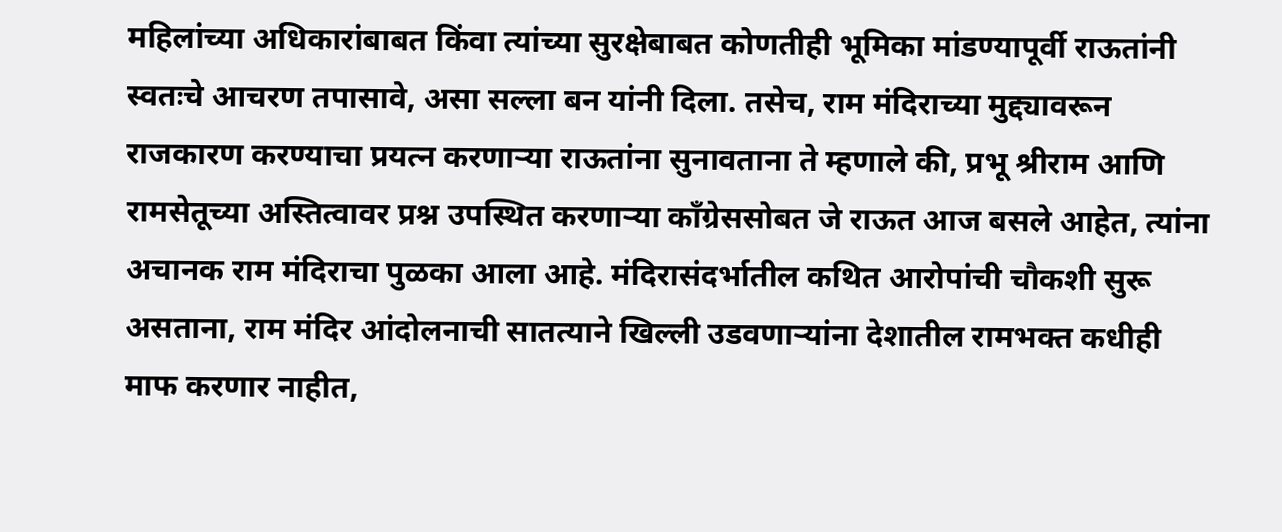महिलांच्या अधिकारांबाबत किंवा त्यांच्या सुरक्षेबाबत कोणतीही भूमिका मांडण्यापूर्वी राऊतांनी स्वतःचे आचरण तपासावे, असा सल्ला बन यांनी दिला. तसेच, राम मंदिराच्या मुद्द्यावरून राजकारण करण्याचा प्रयत्न करणाऱ्या राऊतांना सुनावताना ते म्हणाले की, प्रभू श्रीराम आणि रामसेतूच्या अस्तित्वावर प्रश्न उपस्थित करणाऱ्या काँग्रेससोबत जे राऊत आज बसले आहेत, त्यांना अचानक राम मंदिराचा पुळका आला आहे. मंदिरासंदर्भातील कथित आरोपांची चौकशी सुरू असताना, राम मंदिर आंदोलनाची सातत्याने खिल्ली उडवणाऱ्यांना देशातील रामभक्त कधीही माफ करणार नाहीत,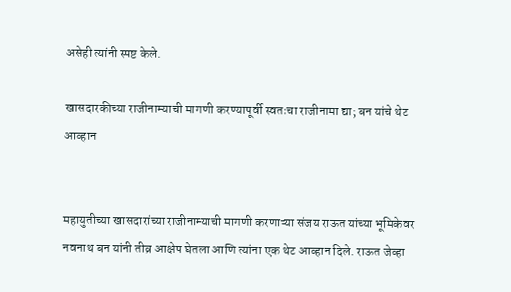असेही त्यांनी स्पष्ट केले.

खासदारकीच्या राजीनाम्याची मागणी करण्यापूर्वी स्वतःचा राजीनामा द्या; बन यांचे थेट आव्हान


महायुतीच्या खासदारांच्या राजीनाम्याची मागणी करणाऱ्या संजय राऊत यांच्या भूमिकेवर नवनाथ बन यांनी तीव्र आक्षेप घेतला आणि त्यांना एक थेट आव्हान दिले. राऊत जेव्हा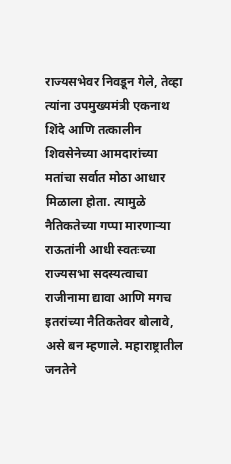राज्यसभेवर निवडून गेले, तेव्हा त्यांना उपमुख्यमंत्री एकनाथ शिंदे आणि तत्कालीन शिवसेनेच्या आमदारांच्या मतांचा सर्वात मोठा आधार मिळाला होता. त्यामुळे नैतिकतेच्या गप्पा मारणाऱ्या राऊतांनी आधी स्वतःच्या राज्यसभा सदस्यत्वाचा राजीनामा द्यावा आणि मगच इतरांच्या नैतिकतेवर बोलावे, असे बन म्हणाले. महाराष्ट्रातील जनतेने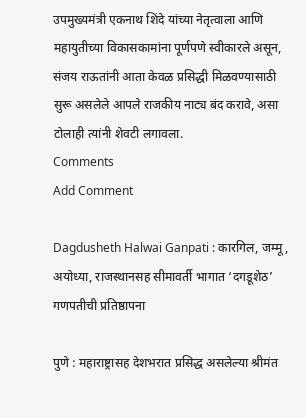उपमुख्यमंत्री एकनाथ शिंदे यांच्या नेतृत्वाला आणि महायुतीच्या विकासकामांना पूर्णपणे स्वीकारले असून, संजय राऊतांनी आता केवळ प्रसिद्धी मिळवण्यासाठी सुरू असलेले आपले राजकीय नाट्य बंद करावे, असा टोलाही त्यांनी शेवटी लगावला.
Comments
Add Comment

Dagdusheth Halwai Ganpati : कारगिल, जम्मू, अयोध्या, राजस्थानसह सीमावर्ती भागात ‘दगडूशेठ’ गणपतीची प्रतिष्ठापना

पुणे : महाराष्ट्रासह देशभरात प्रसिद्ध असलेल्या श्रीमंत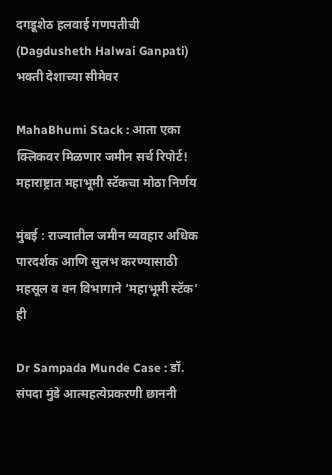दगडूशेठ हलवाई गणपतीची (Dagdusheth Halwai Ganpati) भक्ती देशाच्या सीमेवर

MahaBhumi Stack : आता एका क्लिकवर मिळणार जमीन सर्च रिपोर्ट! महाराष्ट्रात महाभूमी स्टॅकचा मोठा निर्णय

मुंबई : राज्यातील जमीन व्यवहार अधिक पारदर्शक आणि सुलभ करण्यासाठी महसूल व वन विभागाने ‘महाभूमी स्टॅक’ ही

Dr Sampada Munde Case : डॉ. संपदा मुंडे आत्महत्येप्रकरणी छाननी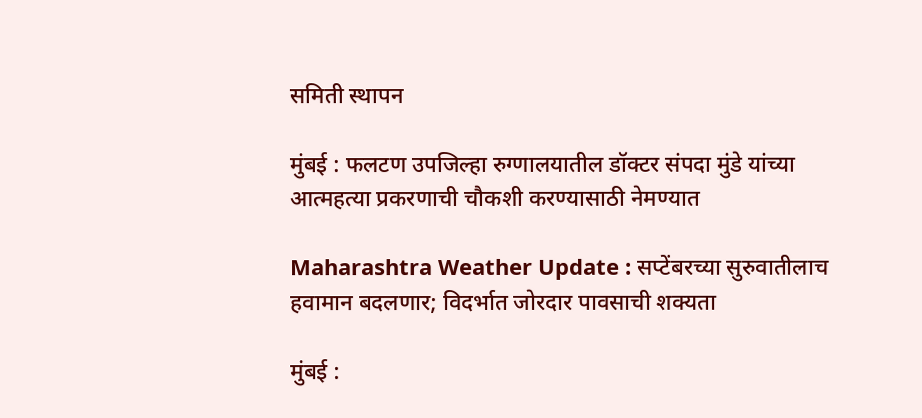समिती स्थापन

मुंबई : फलटण उपजिल्हा रुग्णालयातील डॉक्टर संपदा मुंडे यांच्या आत्महत्या प्रकरणाची चौकशी करण्यासाठी नेमण्यात

Maharashtra Weather Update : सप्टेंबरच्या सुरुवातीलाच हवामान बदलणार; विदर्भात जोरदार पावसाची शक्यता

मुंबई :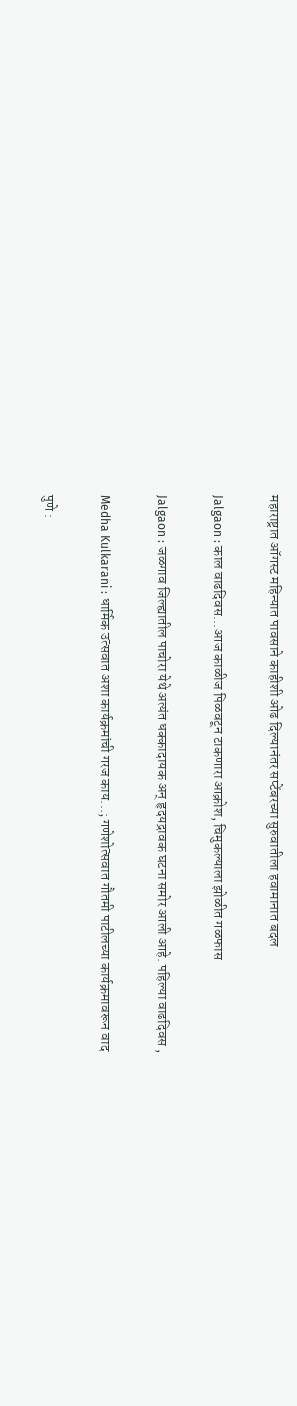महाराष्ट्रात ऑगस्ट महिन्यात पावसाने काहीशी ओढ दिल्यानंतर सप्टेंबरच्या सुरुवातीला हवामानात बदल

Jalgaon : काल वाढदिवस...आज काळीज पिळवटून टाकणारा आक्रोश, चिमुकल्याला झोळीत गळफास

Jalgaon : जळगाव जिल्ह्यातील पाचोरा येथे अत्यंत धक्कादायक अन् हृदयद्रावक घटना समोर आली आहे. पहिल्या वाढदिवस ,

Medha Kulkarani : धार्मिक उत्सवात अशा कार्यक्रमांची गरज काय...; गणेशोत्सवात गौतमी पाटीलच्या कार्यक्रमावरून वाद

पुणे :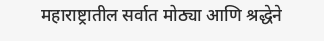महाराष्ट्रातील सर्वात मोठ्या आणि श्रद्धेने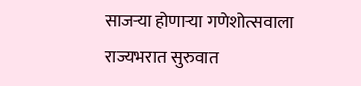साजऱ्या होणाऱ्या गणेशोत्सवाला राज्यभरात सुरुवात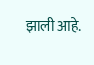झाली आहे.